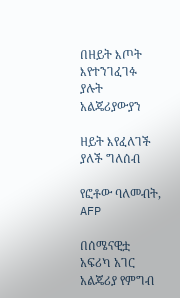በዘይት እጦት እየተንገፈገፉ ያሉት አልጄሪያውያን

ዘይት እየፈለገች ያለች ግለሰብ

የፎቶው ባለመብት, AFP

በሰሜናዊቷ አፍሪካ አገር አልጄሪያ የምግብ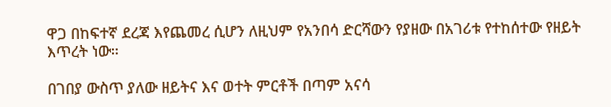ዋጋ በከፍተኛ ደረጃ እየጨመረ ሲሆን ለዚህም የአንበሳ ድርሻውን የያዘው በአገሪቱ የተከሰተው የዘይት እጥረት ነው።

በገበያ ውስጥ ያለው ዘይትና እና ወተት ምርቶች በጣም አናሳ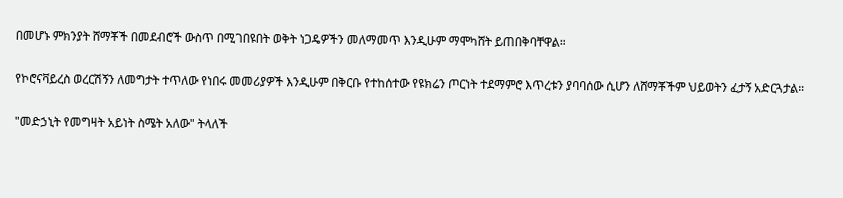በመሆኑ ምክንያት ሸማቾች በመደብሮች ውስጥ በሚገበዩበት ወቅት ነጋዴዎችን መለማመጥ እንዲሁም ማሞካሸት ይጠበቅባቸዋል።

የኮሮናቫይረስ ወረርሽኝን ለመግታት ተጥለው የነበሩ መመሪያዎች እንዲሁም በቅርቡ የተከሰተው የዩክሬን ጦርነት ተደማምሮ እጥረቱን ያባባሰው ሲሆን ለሸማቾችም ህይወትን ፈታኝ አድርጓታል።

"መድኃኒት የመግዛት አይነት ስሜት አለው" ትላለች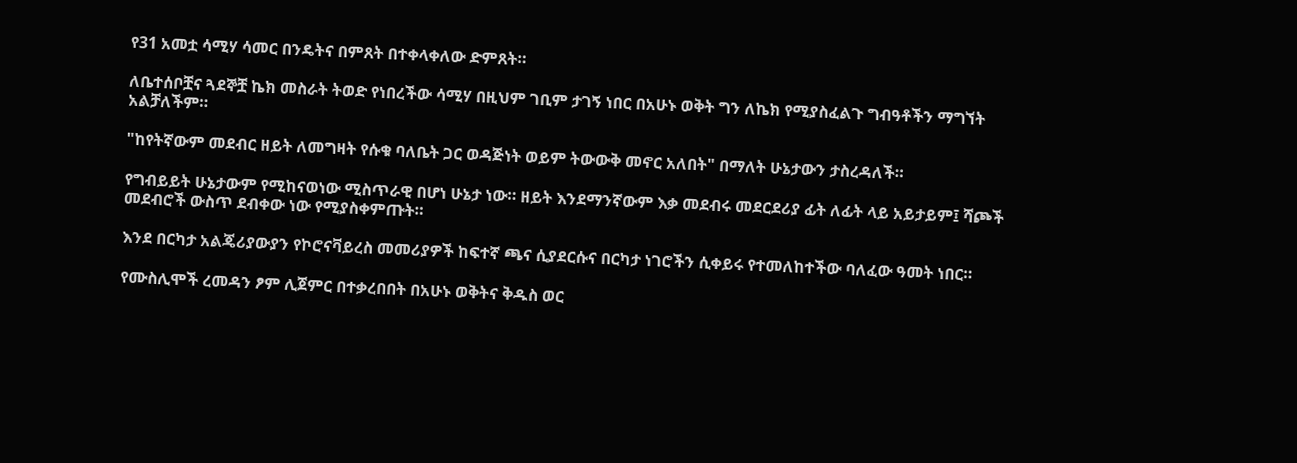የ31 አመቷ ሳሚሃ ሳመር በንዴትና በምጸት በተቀላቀለው ድምጸት።

ለቤተሰቦቿና ጓደኞቿ ኬክ መስራት ትወድ የነበረችው ሳሚሃ በዚህም ገቢም ታገኝ ነበር በአሁኑ ወቅት ግን ለኬክ የሚያስፈልጉ ግብዓቶችን ማግኘት አልቻለችም።

"ከየትኛውም መደብር ዘይት ለመግዛት የሱቁ ባለቤት ጋር ወዳጅነት ወይም ትውውቅ መኖር አለበት" በማለት ሁኔታውን ታስረዳለች።

የግብይይት ሁኔታውም የሚከናወነው ሚስጥራዊ በሆነ ሁኔታ ነው። ዘይት እንደማንኛውም እቃ መደብሩ መደርደሪያ ፊት ለፊት ላይ አይታይም፤ ሻጮች መደብሮች ውስጥ ደብቀው ነው የሚያስቀምጡት።

እንደ በርካታ አልጄሪያውያን የኮሮናቫይረስ መመሪያዎች ከፍተኛ ጫና ሲያደርሱና በርካታ ነገሮችን ሲቀይሩ የተመለከተችው ባለፈው ዓመት ነበር።

የሙስሊሞች ረመዳን ፆም ሊጀምር በተቃረበበት በአሁኑ ወቅትና ቅዱስ ወር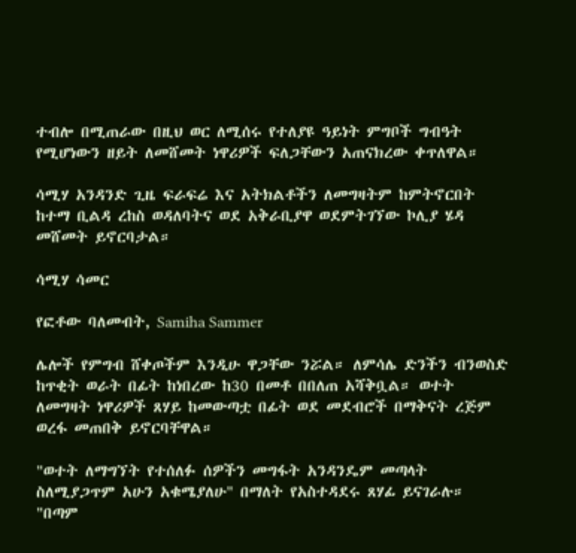ተብሎ በሚጠራው በዚህ ወር ለሚሰሩ የተለያዩ ዓይነት ምግቦች ግብዓት የሚሆነውን ዘይት ለመሸመት ነዋሪዎች ፍለጋቸውን አጠናክረው ቀጥለዋል።

ሳሚሃ አንዳንድ ጊዜ ፍራፍሬ እና አትክልቶችን ለመግዛትም ከምትኖርበት ከተማ ቢልዳ ረከስ ወዳለባትና ወደ አቅራቢያዋ ወደምትገኘው ኮሊያ ሄዳ መሸመት ይኖርባታል።

ሳሚሃ ሳመር

የፎቶው ባለመብት, Samiha Sammer

ሌሎች የምግብ ሸቀጦችም እንዲሁ ዋጋቸው ንሯል። ለምሳሌ ድንችን ብንወስድ ከጥቂት ወራት በፊት ከነበረው ከ30 በመቶ በበለጠ አሻቅቧል። ወተት ለመግዛት ነዋሪዎች ጸሃይ ከመውጣቷ በፊት ወደ መደብሮች በማቅናት ረጅም ወረፋ መጠበቅ ይኖርባቸዋል።

"ወተት ለማግኘት የተሰለፉ ሰዎችን መግፋት አንዳንዴም መጣላት ስለሚያጋጥም አሁን አቁሜያለሁ" በማለት የአስተዳደሩ ጸሃፊ ይናገራሉ። "በጣም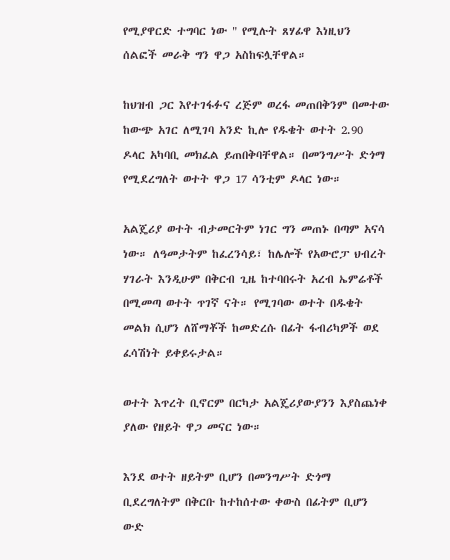የሚያዋርድ ተግባር ነው " የሚሉት ጸሃፊዋ እነዚህን ሰልፎች መራቅ ግን ዋጋ አስከፍሏቸዋል።

ከህዝብ ጋር እየተገፋፉና ረጅም ወረፋ መጠበቅንም በመተው ከውጭ አገር ለሚገባ አንድ ኪሎ የዱቄት ወተት 2.90 ዶላር አካባቢ መክፈል ይጠበቅባቸዋል። በመንግሥት ድጎማ የሚደረግለት ወተት ዋጋ 17 ሳንቲም ዶላር ነው።

አልጄሪያ ወተት ብታመርትም ነገር ግን መጠኑ በጣም አናሳ ነው። ለዓመታትም ከፈረንሳይ፣ ከሌሎች የአውሮፓ ህብረት ሃገራት እንዲሁም በቅርብ ጊዜ ከተባበሩት አረብ ኤምሬቶች በሚመጣ ወተት ጥገኛ ናት። የሚገባው ወተት በዱቄት መልክ ሲሆን ለሸማቾች ከመድረሱ በፊት ፋብሪካዎች ወደ ፈሳሽነት ይቀይሩታል።

ወተት እጥረት ቢኖርም በርካታ አልጄሪያውያንን እያስጨነቀ ያለው የዘይት ዋጋ መናር ነው።

እንደ ወተት ዘይትም ቢሆን በመንግሥት ድጎማ ቢደረግለትም በቅርቡ ከተከሰተው ቀውስ በፊትም ቢሆን ውድ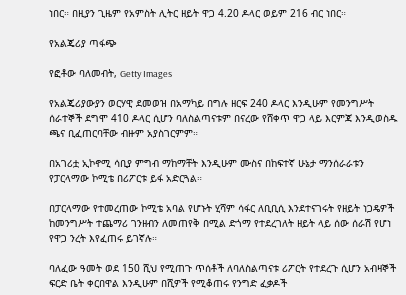ነበር። በዚያን ጊዜም የአምስት ሊትር ዘይት ዋጋ 4.20 ዶላር ወይም 216 ብር ነበር።

የአልጄሪያ ጣፋጭ

የፎቶው ባለመብት, Getty Images

የአልጄሪያውያን ወርሃዊ ደመወዝ በአማካይ በግሉ ዘርፍ 240 ዶላር እንዲሁም የመንግሥት ሰራተኞች ደግሞ 410 ዶላር ሲሆን ባለስልጣናቱም በናረው የሸቀጥ ዋጋ ላይ እርምጃ እንዲወስዱ ጫና ቢፈጠርባቸው ብዙም አያስገርምም።

በአገሪቷ ኢኮኖሚ ሳቢያ ምግብ ማከማቸት እንዲሁም ሙስና በከፍተኛ ሁኔታ ማንሰራራቱን የፓርላማው ኮሚቴ በሪፖርቱ ይፋ አድርጓል።

በፓርላማው የተመረጠው ኮሚቴ አባል የሆኑት ሂሻም ሳፋር ለቢቢሲ እንደተናገሩት የዘይት ነጋዴዎች ከመንግሥት ተጨማሪ ገንዘብን ለመጠየቅ በሚል ድጎማ የተደረገለት ዘይት ላይ ሰው ሰራሽ የሆነ የዋጋ ንረት እየፈጠሩ ይገኛሉ።

ባለፈው ዓመት ወደ 150 ሺህ የሚጠጉ ጥሰቶች ለባለስልጣናቱ ሪፖርት የተደረጉ ሲሆን አብዛኞች ፍርድ ቤት ቀርበዋል እንዲሁም በሺዎች የሚቆጠሩ የንግድ ፈቃዶች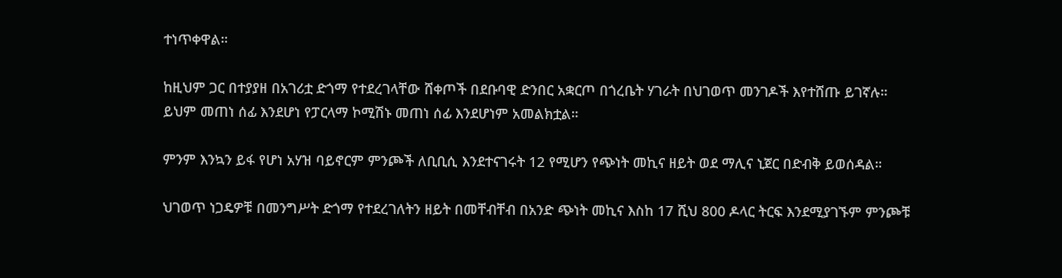ተነጥቀዋል።

ከዚህም ጋር በተያያዘ በአገሪቷ ድጎማ የተደረገላቸው ሸቀጦች በደቡባዊ ድንበር አቋርጦ በጎረቤት ሃገራት በህገወጥ መንገዶች እየተሸጡ ይገኛሉ። ይህም መጠነ ሰፊ እንደሆነ የፓርላማ ኮሚሽኑ መጠነ ሰፊ እንደሆነም አመልክቷል።

ምንም እንኳን ይፋ የሆነ አሃዝ ባይኖርም ምንጮች ለቢቢሲ እንደተናገሩት 12 የሚሆን የጭነት መኪና ዘይት ወደ ማሊና ኒጀር በድብቅ ይወሰዳል።

ህገወጥ ነጋዴዎቹ በመንግሥት ድጎማ የተደረገለትን ዘይት በመቸብቸብ በአንድ ጭነት መኪና እስከ 17 ሺህ 800 ዶላር ትርፍ እንደሚያገኙም ምንጮቹ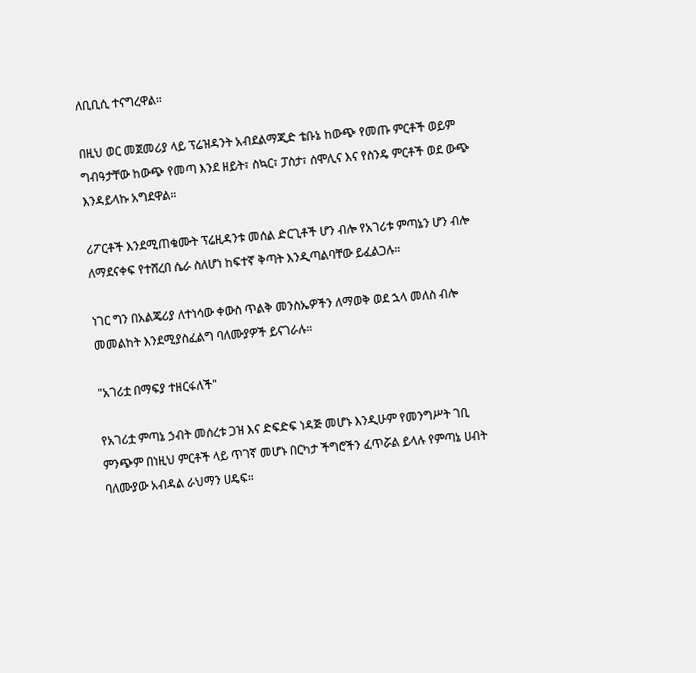ለቢቢሲ ተናግረዋል።

በዚህ ወር መጀመሪያ ላይ ፕሬዝዳንት አብደልማጂድ ቴቡኔ ከውጭ የመጡ ምርቶች ወይም ግብዓታቸው ከውጭ የመጣ እንደ ዘይት፣ ስኳር፣ ፓስታ፣ ሰሞሊና እና የስንዴ ምርቶች ወደ ውጭ እንዳይላኩ አግደዋል።

ሪፖርቶች እንደሚጠቁሙት ፕሬዚዳንቱ መሰል ድርጊቶች ሆን ብሎ የአገሪቱ ምጣኔን ሆን ብሎ ለማደናቀፍ የተሸረበ ሴራ ስለሆነ ከፍተኛ ቅጣት እንዲጣልባቸው ይፈልጋሉ።

ነገር ግን በአልጄሪያ ለተነሳው ቀውስ ጥልቅ መንስኤዎችን ለማወቅ ወደ ኋላ መለስ ብሎ መመልከት እንደሚያስፈልግ ባለሙያዎች ይናገራሉ።

"አገሪቷ በማፍያ ተዘርፋለች"

የአገሪቷ ምጣኔ ኃብት መሰረቱ ጋዝ እና ድፍድፍ ነዳጅ መሆኑ እንዲሁም የመንግሥት ገቢ ምንጭም በነዚህ ምርቶች ላይ ጥገኛ መሆኑ በርካታ ችግሮችን ፈጥሯል ይላሉ የምጣኔ ሀብት ባለሙያው አብዳል ራህማን ሀዴፍ።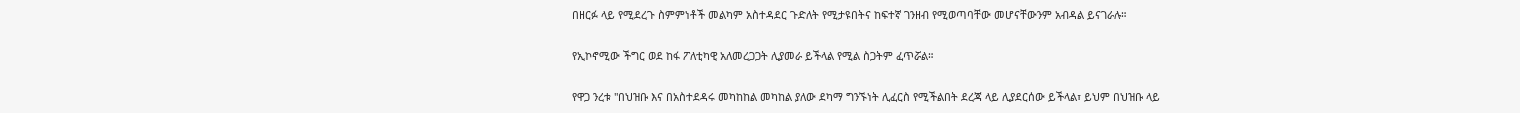በዘርፉ ላይ የሚደረጉ ስምምነቶች መልካም አስተዳደር ጉድለት የሚታዩበትና ከፍተኛ ገንዘብ የሚወጣባቸው መሆናቸውንም አብዳል ይናገራሉ።

የኢኮኖሚው ችግር ወደ ከፋ ፖለቲካዊ አለመረጋጋት ሊያመራ ይችላል የሚል ስጋትም ፈጥሯል።

የዋጋ ንረቱ "በህዝቡ እና በአስተደዳሩ መካከከል መካከል ያለው ደካማ ግንኙነት ሊፈርስ የሚችልበት ደረጃ ላይ ሊያደርሰው ይችላል፣ ይህም በህዝቡ ላይ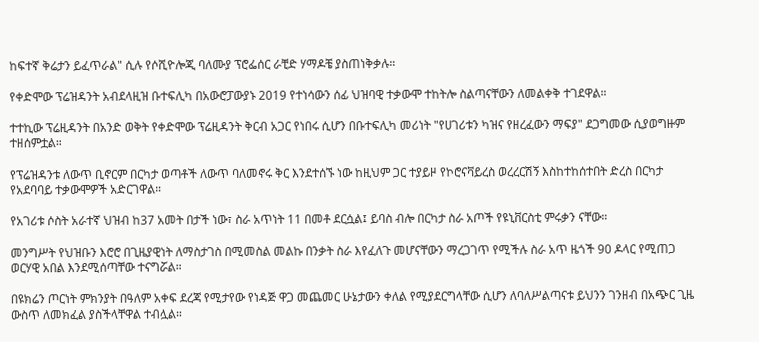ከፍተኛ ቅሬታን ይፈጥራል" ሲሉ የሶሺዮሎጂ ባለሙያ ፕሮፌሰር ራቺድ ሃማዶቼ ያስጠነቅቃሉ።

የቀድሞው ፕሬዝዳንት አብደላዚዝ ቡተፍሊካ በአውሮፓውያኑ 2019 የተነሳውን ሰፊ ህዝባዊ ተቃውሞ ተከትሎ ስልጣናቸውን ለመልቀቅ ተገደዋል።

ተተኪው ፕሬዚዳንት በአንድ ወቅት የቀድሞው ፕሬዚዳንት ቅርብ አጋር የነበሩ ሲሆን በቡተፍሊካ መሪነት "የሀገሪቱን ካዝና የዘረፈውን ማፍያ" ደጋግመው ሲያወግዙም ተዘሰምቷል።

የፕሬዝዳንቱ ለውጥ ቢኖርም በርካታ ወጣቶች ለውጥ ባለመኖሩ ቅር እንደተሰኙ ነው ከዚህም ጋር ተያይዞ የኮሮናቫይረስ ወረረርሽኝ እስከተከሰተበት ድረስ በርካታ የአደባባይ ተቃውሞዎች አድርገዋል።

የአገሪቱ ሶስት አራተኛ ህዝብ ከ37 አመት በታች ነው፣ ስራ አጥነት 11 በመቶ ደርሷል፤ ይባስ ብሎ በርካታ ስራ አጦች የዩኒቨርስቲ ምሩቃን ናቸው።

መንግሥት የህዝቡን እሮሮ በጊዜያዊነት ለማስታገስ በሚመስል መልኩ በንቃት ስራ እየፈለጉ መሆናቸውን ማረጋገጥ የሚችሉ ስራ አጥ ዜጎች 90 ዶላር የሚጠጋ ወርሃዊ አበል እንደሚሰጣቸው ተናግሯል።

በዩክሬን ጦርነት ምክንያት በዓለም አቀፍ ደረጃ የሚታየው የነዳጅ ዋጋ መጨመር ሁኔታውን ቀለል የሚያደርግላቸው ሲሆን ለባለሥልጣናቱ ይህንን ገንዘብ በአጭር ጊዜ ውስጥ ለመክፈል ያስችላቸዋል ተብሏል።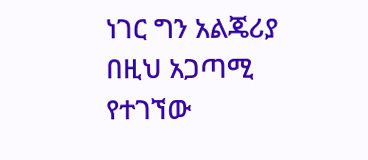ነገር ግን አልጄሪያ በዚህ አጋጣሚ የተገኘው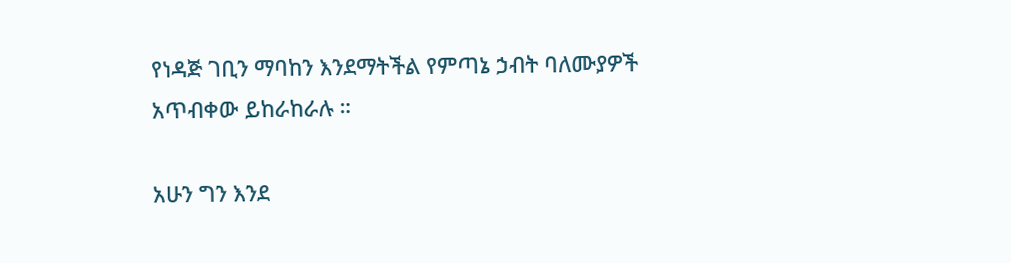የነዳጅ ገቢን ማባከን እንደማትችል የምጣኔ ኃብት ባለሙያዎች አጥብቀው ይከራከራሉ ።

አሁን ግን እንደ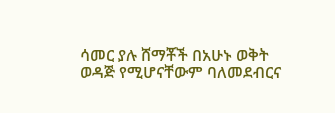ሳመር ያሉ ሸማቾች በአሁኑ ወቅት ወዳጅ የሚሆናቸውም ባለመደብርና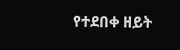የተደበቀ ዘይት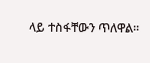ላይ ተስፋቸውን ጥለዋል።